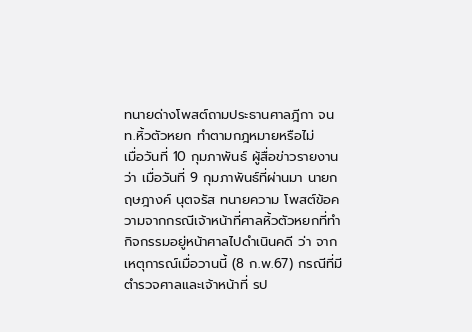ทนายด่างโพสต์ถามประธานศาลฎีกา จนท.หิ้วตัวหยก ทำตามกฎหมายหรือไม่
เมื่อวันที่ 10 กุมภาพันธ์ ผู้สื่อข่าวรายงานว่า เมื่อวันที่ 9 กุมภาพันธ์ที่ผ่านมา นายกฤษฎางค์ นุตจรัส ทนายความ โพสต์ข้อความจากกรณีเจ้าหน้าที่ศาลหิ้วตัวหยกที่ทำกิจกรรมอยู่หน้าศาลไปดำเนินคดี ว่า จากเหตุการณ์เมื่อวานนี้ (8 ก.พ.67) กรณีที่มีตำรวจศาลและเจ้าหน้าที่ รป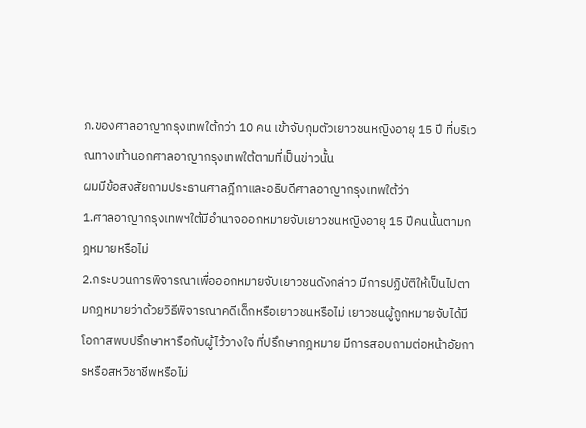ภ.ของศาลอาญากรุงเทพใต้กว่า 10 คน เข้าจับกุมตัวเยาวชนหญิงอายุ 15 ปี ที่บริเวณทางเท้านอกศาลอาญากรุงเทพใต้ตามที่เป็นข่าวนั้น
ผมมีข้อสงสัยถามประธานศาลฎีกาและอธิบดีศาลอาญากรุงเทพใต้ว่า
1.ศาลอาญากรุงเทพฯใต้มีอำนาจออกหมายจับเยาวชนหญิงอายุ 15 ปีคนนั้นตามกฎหมายหรือไม่
2.กระบวนการพิจารณาเพื่อออกหมายจับเยาวชนดังกล่าว มีการปฏิบัติให้เป็นไปตามกฎหมายว่าด้วยวิธีพิจารณาคดีเด็กหรือเยาวชนหรือไม่ เยาวชนผู้ถูกหมายจับได้มีโอกาสพบปรึกษาหารือกับผู้ไว้วางใจ ที่ปรึกษากฎหมาย มีการสอบถามต่อหน้าอัยการหรือสหวิชาชีพหรือไม่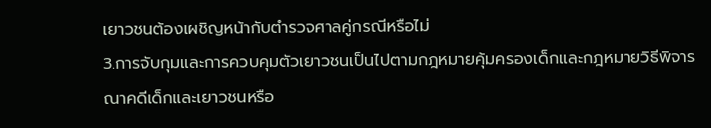เยาวชนต้องเผชิญหน้ากับตำรวจศาลคู่กรณีหรือไม่
3.การจับกุมและการควบคุมตัวเยาวชนเป็นไปตามกฎหมายคุ้มครองเด็กและกฎหมายวิธีพิจารณาคดีเด็กและเยาวชนหรือ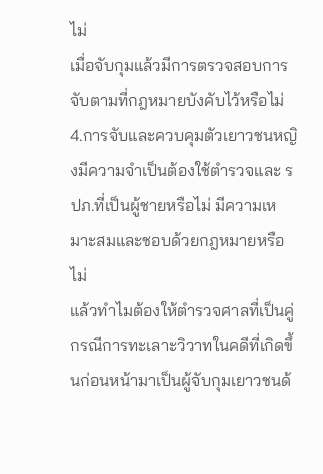ไม่
เมื่อจับกุมแล้วมีการตรวจสอบการจับตามที่กฎหมายบังคับไว้หรือไม่
4.การจับและควบคุมตัวเยาวชนหญิงมีความจำเป็นต้องใช้ตำรวจและ รปภ.ที่เป็นผู้ชายหรือไม่ มีความเหมาะสมและชอบด้วยกฎหมายหรือไม่
แล้วทำไมต้องให้ตำรวจศาลที่เป็นคู่กรณีการทะเลาะวิวาทในคดีที่เกิดขึ้นก่อนหน้ามาเป็นผู้จับกุมเยาวชนด้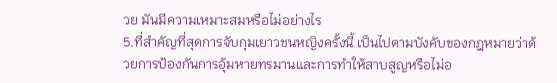วย มันมีความเหมาะสมหรือไม่อย่างไร
5.ที่สำคัญที่สุดการจับกุมเยาวชนหญิงครั้งนี้ เป็นไปตามบังคับของกฎหมายว่าด้วยการป้องกันการอุ้มหายทรมานและการทำให้สาบสูญหรือไม่อ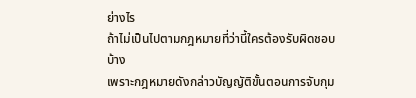ย่างไร
ถ้าไม่เป็นไปตามกฎหมายที่ว่านี้ใครต้องรับผิดชอบบ้าง
เพราะกฎหมายดังกล่าวบัญญัติขั้นตอนการจับกุม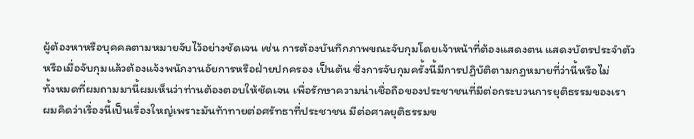ผู้ต้องหาหรือบุคคลตามหมายจับไว้อย่างชัดเจน เช่น การต้องบันทึกภาพขณะจับกุมโดยเจ้าหน้าที่ต้องแสดงตน แสดงบัตรประจำตัว หรือเมื่อจับกุมแล้วต้องแจ้งพนักงานอัยการหรือฝ่ายปกครอง เป็นต้น ซึ่งการจับกุมครั้งนี้มีการปฏิบัติตามกฎหมายที่ว่านี้หรือไม่
ทั้งหมดที่ผมถามมานี้ผมเห็นว่าท่านต้องตอบให้ชัดเจน เพื่อรักษาความน่าเชื่อถือของประชาชนที่มีต่อกระบวนการยุติธรรมของเรา
ผมคิดว่าเรื่องนี้เป็นเรื่องใหญ่เพราะมันท้าทายต่อศรัทธาที่ประชาชน มีต่อศาลยุติธรรมข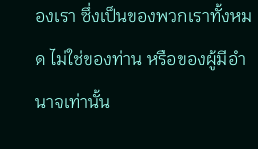องเรา ซึ่งเป็นของพวกเราทั้งหมด ไม่ใช่ของท่าน หรือของผู้มีอำนาจเท่านั้น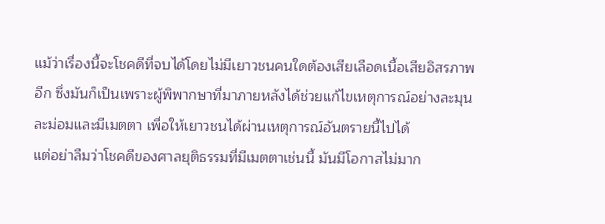แม้ว่าเรื่องนี้จะโชคดีที่จบได้โดยไม่มีเยาวชนคนใดต้องเสียเลือดเนื้อเสียอิสรภาพอีก ซึ่งมันก็เป็นเพราะผู้พิพากษาที่มาภายหลังได้ช่วยแก้ไขเหตุการณ์อย่างละมุนละม่อมและมีเมตตา เพื่อให้เยาวชนได้ผ่านเหตุการณ์อันตรายนี้ไปได้
แต่อย่าลืมว่าโชคดีของศาลยุติธรรมที่มีเมตตาเช่นนี้ มันมีโอกาสไม่มาก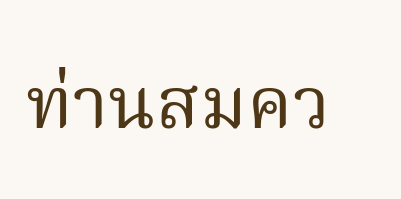ท่านสมคว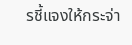รชี้แจงให้กระจ่า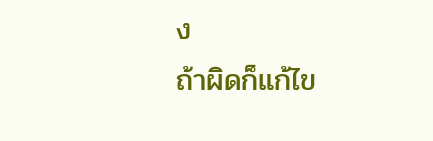ง
ถ้าผิดก็แก้ไข